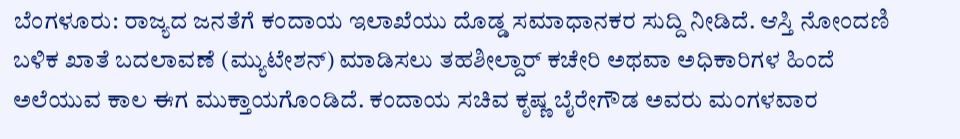ಬೆಂಗಳೂರು: ರಾಜ್ಯದ ಜನತೆಗೆ ಕಂದಾಯ ಇಲಾಖೆಯು ದೊಡ್ಡ ಸಮಾಧಾನಕರ ಸುದ್ದಿ ನೀಡಿದೆ. ಆಸ್ತಿ ನೋಂದಣಿ ಬಳಿಕ ಖಾತೆ ಬದಲಾವಣೆ (ಮ್ಯುಟೇಶನ್) ಮಾಡಿಸಲು ತಹಶೀಲ್ದಾರ್ ಕಚೇರಿ ಅಥವಾ ಅಧಿಕಾರಿಗಳ ಹಿಂದೆ ಅಲೆಯುವ ಕಾಲ ಈಗ ಮುಕ್ತಾಯಗೊಂಡಿದೆ. ಕಂದಾಯ ಸಚಿವ ಕೃಷ್ಣ ಬೈರೇಗೌಡ ಅವರು ಮಂಗಳವಾರ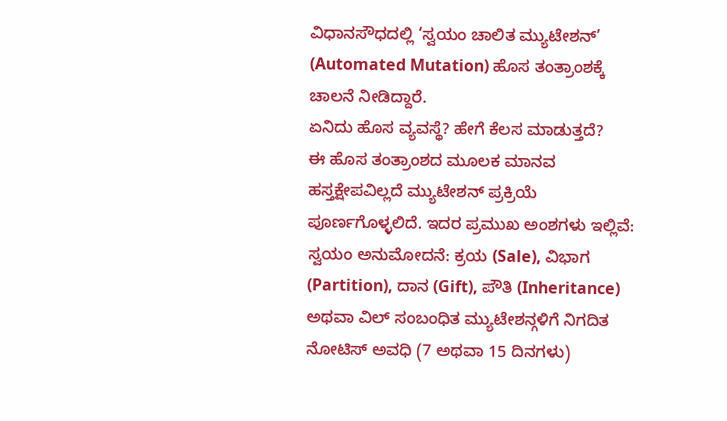ವಿಧಾನಸೌಧದಲ್ಲಿ ‘ಸ್ವಯಂ ಚಾಲಿತ ಮ್ಯುಟೇಶನ್’ (Automated Mutation) ಹೊಸ ತಂತ್ರಾಂಶಕ್ಕೆ ಚಾಲನೆ ನೀಡಿದ್ದಾರೆ.
ಏನಿದು ಹೊಸ ವ್ಯವಸ್ಥೆ? ಹೇಗೆ ಕೆಲಸ ಮಾಡುತ್ತದೆ?
ಈ ಹೊಸ ತಂತ್ರಾಂಶದ ಮೂಲಕ ಮಾನವ ಹಸ್ತಕ್ಷೇಪವಿಲ್ಲದೆ ಮ್ಯುಟೇಶನ್ ಪ್ರಕ್ರಿಯೆ ಪೂರ್ಣಗೊಳ್ಳಲಿದೆ. ಇದರ ಪ್ರಮುಖ ಅಂಶಗಳು ಇಲ್ಲಿವೆ:
ಸ್ವಯಂ ಅನುಮೋದನೆ: ಕ್ರಯ (Sale), ವಿಭಾಗ (Partition), ದಾನ (Gift), ಪೌತಿ (Inheritance) ಅಥವಾ ವಿಲ್ ಸಂಬಂಧಿತ ಮ್ಯುಟೇಶನ್ಗಳಿಗೆ ನಿಗದಿತ ನೋಟಿಸ್ ಅವಧಿ (7 ಅಥವಾ 15 ದಿನಗಳು)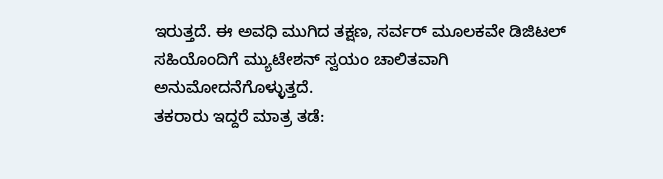ಇರುತ್ತದೆ. ಈ ಅವಧಿ ಮುಗಿದ ತಕ್ಷಣ, ಸರ್ವರ್ ಮೂಲಕವೇ ಡಿಜಿಟಲ್ ಸಹಿಯೊಂದಿಗೆ ಮ್ಯುಟೇಶನ್ ಸ್ವಯಂ ಚಾಲಿತವಾಗಿ ಅನುಮೋದನೆಗೊಳ್ಳುತ್ತದೆ.
ತಕರಾರು ಇದ್ದರೆ ಮಾತ್ರ ತಡೆ: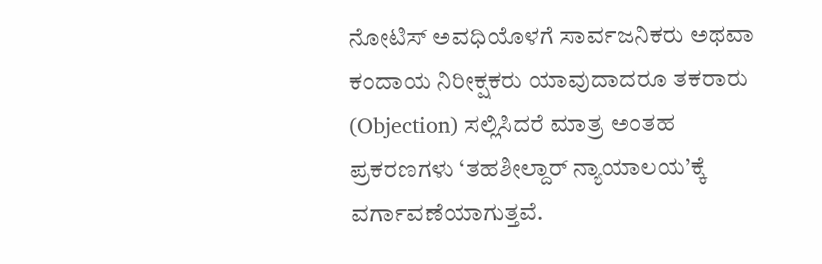ನೋಟಿಸ್ ಅವಧಿಯೊಳಗೆ ಸಾರ್ವಜನಿಕರು ಅಥವಾ ಕಂದಾಯ ನಿರೀಕ್ಷಕರು ಯಾವುದಾದರೂ ತಕರಾರು (Objection) ಸಲ್ಲಿಸಿದರೆ ಮಾತ್ರ ಅಂತಹ ಪ್ರಕರಣಗಳು ‘ತಹಶೀಲ್ದಾರ್ ನ್ಯಾಯಾಲಯ’ಕ್ಕೆ ವರ್ಗಾವಣೆಯಾಗುತ್ತವೆ.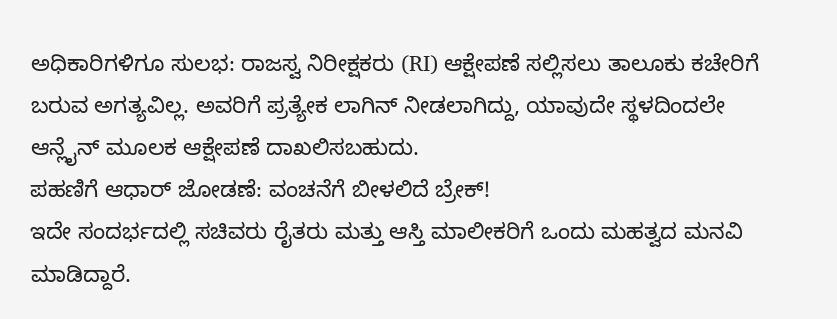ಅಧಿಕಾರಿಗಳಿಗೂ ಸುಲಭ: ರಾಜಸ್ವ ನಿರೀಕ್ಷಕರು (RI) ಆಕ್ಷೇಪಣೆ ಸಲ್ಲಿಸಲು ತಾಲೂಕು ಕಚೇರಿಗೆ ಬರುವ ಅಗತ್ಯವಿಲ್ಲ. ಅವರಿಗೆ ಪ್ರತ್ಯೇಕ ಲಾಗಿನ್ ನೀಡಲಾಗಿದ್ದು, ಯಾವುದೇ ಸ್ಥಳದಿಂದಲೇ ಆನ್ಲೈನ್ ಮೂಲಕ ಆಕ್ಷೇಪಣೆ ದಾಖಲಿಸಬಹುದು.
ಪಹಣಿಗೆ ಆಧಾರ್ ಜೋಡಣೆ: ವಂಚನೆಗೆ ಬೀಳಲಿದೆ ಬ್ರೇಕ್!
ಇದೇ ಸಂದರ್ಭದಲ್ಲಿ ಸಚಿವರು ರೈತರು ಮತ್ತು ಆಸ್ತಿ ಮಾಲೀಕರಿಗೆ ಒಂದು ಮಹತ್ವದ ಮನವಿ ಮಾಡಿದ್ದಾರೆ.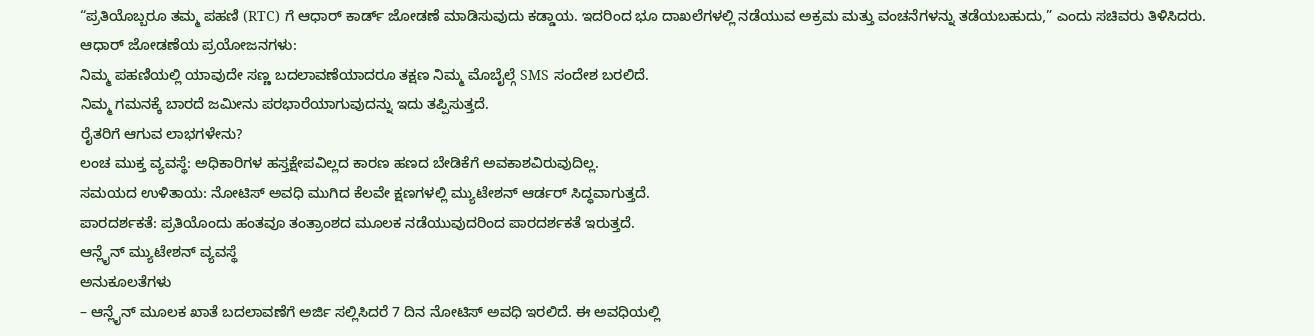“ಪ್ರತಿಯೊಬ್ಬರೂ ತಮ್ಮ ಪಹಣಿ (RTC) ಗೆ ಆಧಾರ್ ಕಾರ್ಡ್ ಜೋಡಣೆ ಮಾಡಿಸುವುದು ಕಡ್ಡಾಯ. ಇದರಿಂದ ಭೂ ದಾಖಲೆಗಳಲ್ಲಿ ನಡೆಯುವ ಅಕ್ರಮ ಮತ್ತು ವಂಚನೆಗಳನ್ನು ತಡೆಯಬಹುದು,” ಎಂದು ಸಚಿವರು ತಿಳಿಸಿದರು.
ಆಧಾರ್ ಜೋಡಣೆಯ ಪ್ರಯೋಜನಗಳು:
ನಿಮ್ಮ ಪಹಣಿಯಲ್ಲಿ ಯಾವುದೇ ಸಣ್ಣ ಬದಲಾವಣೆಯಾದರೂ ತಕ್ಷಣ ನಿಮ್ಮ ಮೊಬೈಲ್ಗೆ SMS ಸಂದೇಶ ಬರಲಿದೆ.
ನಿಮ್ಮ ಗಮನಕ್ಕೆ ಬಾರದೆ ಜಮೀನು ಪರಭಾರೆಯಾಗುವುದನ್ನು ಇದು ತಪ್ಪಿಸುತ್ತದೆ.
ರೈತರಿಗೆ ಆಗುವ ಲಾಭಗಳೇನು?
ಲಂಚ ಮುಕ್ತ ವ್ಯವಸ್ಥೆ: ಅಧಿಕಾರಿಗಳ ಹಸ್ತಕ್ಷೇಪವಿಲ್ಲದ ಕಾರಣ ಹಣದ ಬೇಡಿಕೆಗೆ ಅವಕಾಶವಿರುವುದಿಲ್ಲ.
ಸಮಯದ ಉಳಿತಾಯ: ನೋಟಿಸ್ ಅವಧಿ ಮುಗಿದ ಕೆಲವೇ ಕ್ಷಣಗಳಲ್ಲಿ ಮ್ಯುಟೇಶನ್ ಆರ್ಡರ್ ಸಿದ್ಧವಾಗುತ್ತದೆ.
ಪಾರದರ್ಶಕತೆ: ಪ್ರತಿಯೊಂದು ಹಂತವೂ ತಂತ್ರಾಂಶದ ಮೂಲಕ ನಡೆಯುವುದರಿಂದ ಪಾರದರ್ಶಕತೆ ಇರುತ್ತದೆ.
ಆನ್ಲೈನ್ ಮ್ಯುಟೇಶನ್ ವ್ಯವಸ್ಥೆ
ಅನುಕೂಲತೆಗಳು
– ಆನ್ಲೈನ್ ಮೂಲಕ ಖಾತೆ ಬದಲಾವಣೆಗೆ ಅರ್ಜಿ ಸಲ್ಲಿಸಿದರೆ 7 ದಿನ ನೋಟಿಸ್ ಅವಧಿ ಇರಲಿದೆ. ಈ ಅವಧಿಯಲ್ಲಿ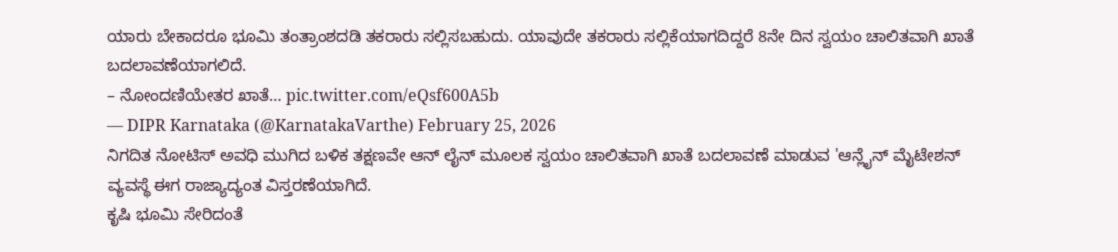ಯಾರು ಬೇಕಾದರೂ ಭೂಮಿ ತಂತ್ರಾಂಶದಡಿ ತಕರಾರು ಸಲ್ಲಿಸಬಹುದು. ಯಾವುದೇ ತಕರಾರು ಸಲ್ಲಿಕೆಯಾಗದಿದ್ದರೆ 8ನೇ ದಿನ ಸ್ವಯಂ ಚಾಲಿತವಾಗಿ ಖಾತೆ ಬದಲಾವಣೆಯಾಗಲಿದೆ.
– ನೋಂದಣಿಯೇತರ ಖಾತೆ… pic.twitter.com/eQsf600A5b
— DIPR Karnataka (@KarnatakaVarthe) February 25, 2026
ನಿಗದಿತ ನೋಟಿಸ್ ಅವಧಿ ಮುಗಿದ ಬಳಿಕ ತಕ್ಷಣವೇ ಆನ್ ಲೈನ್ ಮೂಲಕ ಸ್ವಯಂ ಚಾಲಿತವಾಗಿ ಖಾತೆ ಬದಲಾವಣೆ ಮಾಡುವ 'ಆನ್ಲೈನ್ ಮೈಟೇಶನ್ ವ್ಯವಸ್ಥೆ ಈಗ ರಾಜ್ಯಾದ್ಯಂತ ವಿಸ್ತರಣೆಯಾಗಿದೆ.
ಕೃಷಿ ಭೂಮಿ ಸೇರಿದಂತೆ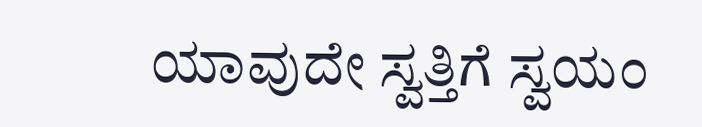ಯಾವುದೇ ಸ್ವತ್ತಿಗೆ ಸ್ವಯಂ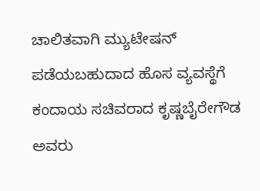ಚಾಲಿತವಾಗಿ ಮ್ಯುಟೇಷನ್ ಪಡೆಯಬಹುದಾದ ಹೊಸ ವ್ಯವಸ್ಥೆಗೆ ಕಂದಾಯ ಸಚಿವರಾದ ಕೃಷ್ಣಬೈರೇಗೌಡ ಅವರು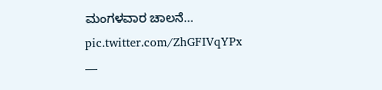ಮಂಗಳವಾರ ಚಾಲನೆ… pic.twitter.com/ZhGFIVqYPx
—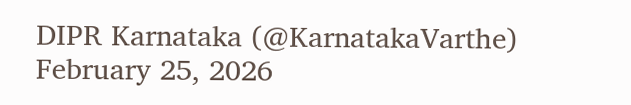DIPR Karnataka (@KarnatakaVarthe) February 25, 2026